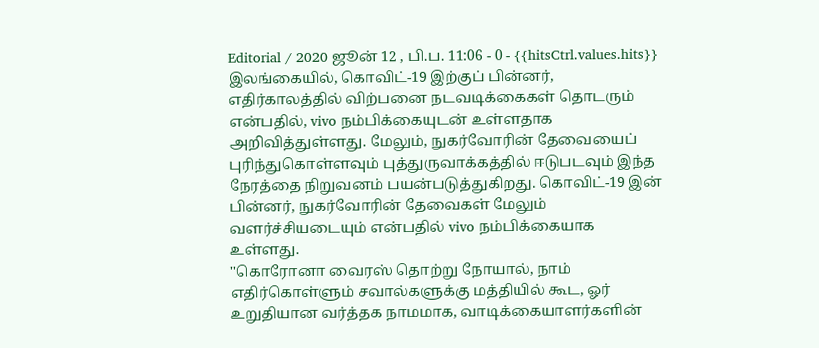Editorial / 2020 ஜூன் 12 , பி.ப. 11:06 - 0 - {{hitsCtrl.values.hits}}
இலங்கையில், கொவிட்-19 இற்குப் பின்னர், எதிர்காலத்தில் விற்பனை நடவடிக்கைகள் தொடரும் என்பதில், vivo நம்பிக்கையுடன் உள்ளதாக அறிவித்துள்ளது. மேலும், நுகர்வோரின் தேவையைப் புரிந்துகொள்ளவும் புத்துருவாக்கத்தில் ஈடுபடவும் இந்த நேரத்தை நிறுவனம் பயன்படுத்துகிறது. கொவிட்-19 இன் பின்னர், நுகர்வோரின் தேவைகள் மேலும் வளர்ச்சியடையும் என்பதில் vivo நம்பிக்கையாக உள்ளது.
''கொரோனா வைரஸ் தொற்று நோயால், நாம் எதிர்கொள்ளும் சவால்களுக்கு மத்தியில் கூட, ஓர் உறுதியான வர்த்தக நாமமாக, வாடிக்கையாளர்களின்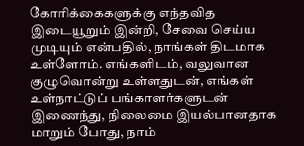கோரிக்கைகளுக்கு எந்தவித இடையூறும் இன்றி, சேவை செய்ய முடியும் என்பதில், நாங்கள் திடமாக உள்ளோம். எங்களிடம், வலுவான குழுவொன்று உள்ளதுடன், எங்கள் உள்நாட்டுப் பங்காளர்களுடன் இணைந்து, நிலைமை இயல்பானதாக மாறும் போது, நாம்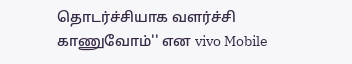தொடர்ச்சியாக வளர்ச்சி காணுவோம்'' என vivo Mobile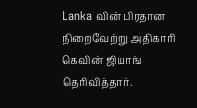Lanka வின் பிரதான நிறைவேற்று அதிகாரி கெவின் ஜியாங் தெரிவித்தார்.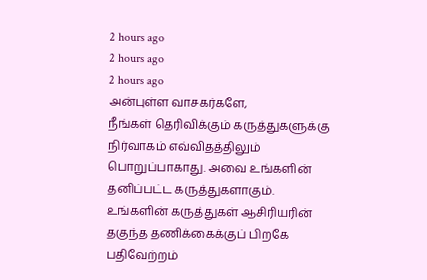2 hours ago
2 hours ago
2 hours ago
அன்புள்ள வாசகர்களே,
நீங்கள் தெரிவிக்கும் கருத்துகளுக்கு நிர்வாகம் எவ்விதத்திலும் பொறுப்பாகாது. அவை உங்களின் தனிப்பட்ட கருத்துகளாகும். உங்களின் கருத்துகள் ஆசிரியரின் தகுந்த தணிக்கைக்குப் பிறகே பதிவேற்றம்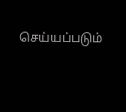செய்யப்படும்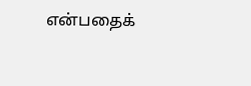என்பதைக்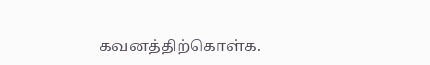கவனத்திற்கொள்க.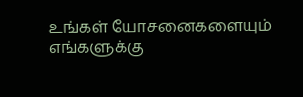உங்கள் யோசனைகளையும் எங்களுக்கு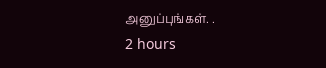அனுப்புங்கள். .
2 hours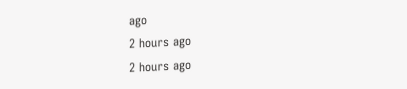ago
2 hours ago
2 hours ago